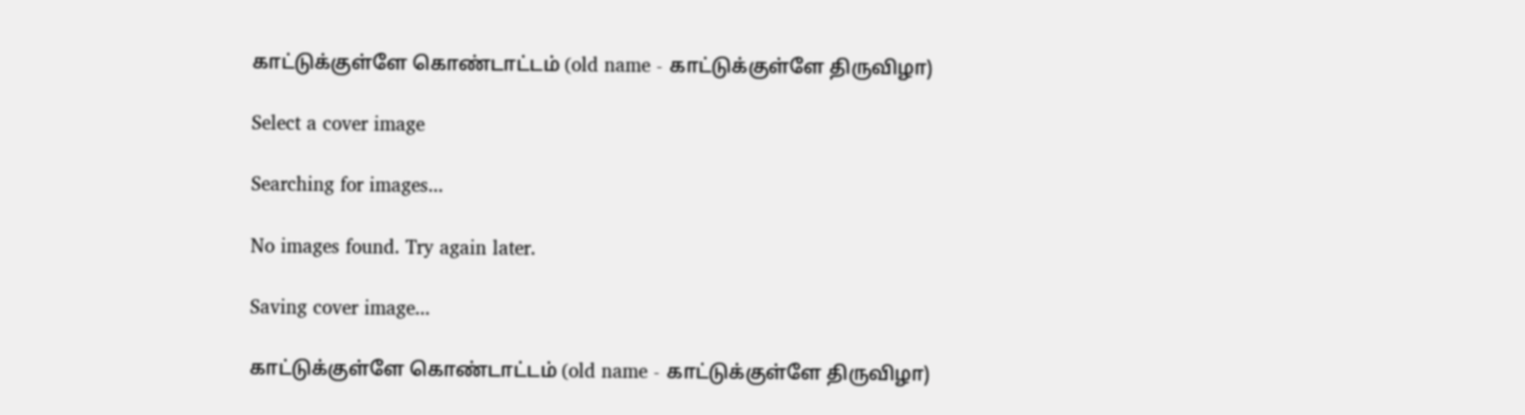காட்டுக்குள்ளே கொண்டாட்டம் (old name - காட்டுக்குள்ளே திருவிழா)

Select a cover image

Searching for images...

No images found. Try again later.

Saving cover image...

காட்டுக்குள்ளே கொண்டாட்டம் (old name - காட்டுக்குள்ளே திருவிழா)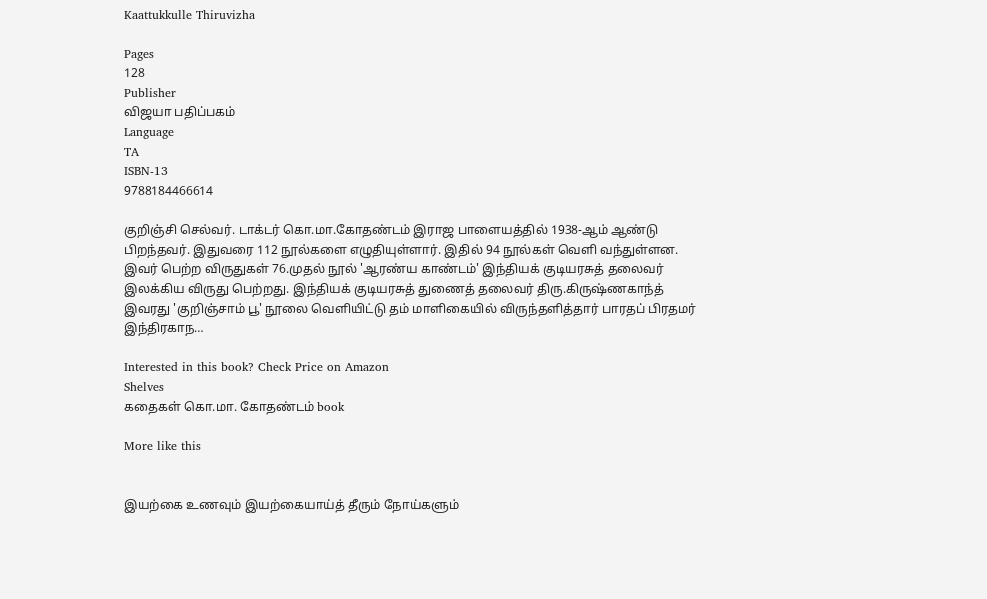Kaattukkulle Thiruvizha

Pages
128
Publisher
விஜயா பதிப்பகம்
Language
TA
ISBN-13
9788184466614

குறிஞ்சி செல்வர். டாக்டர் கொ.மா.கோதண்டம் இராஜ பாளையத்தில் 1938-ஆம் ஆண்டு பிறந்தவர். இதுவரை 112 நூல்களை எழுதியுள்ளார். இதில் 94 நூல்கள் வெளி வந்துள்ளன. இவர் பெற்ற விருதுகள் 76.முதல் நூல் 'ஆரண்ய காண்டம்' இந்தியக் குடியரசுத் தலைவர் இலக்கிய விருது பெற்றது. இந்தியக் குடியரசுத் துணைத் தலைவர் திரு.கிருஷ்ணகாந்த் இவரது 'குறிஞ்சாம் பூ' நூலை வெளியிட்டு தம் மாளிகையில் விருந்தளித்தார் பாரதப் பிரதமர் இந்திரகாந…

Interested in this book? Check Price on Amazon
Shelves
கதைகள் கொ.மா. கோதண்டம் book

More like this


இயற்கை உணவும் இயற்கையாய்த் தீரும் நோய்களும்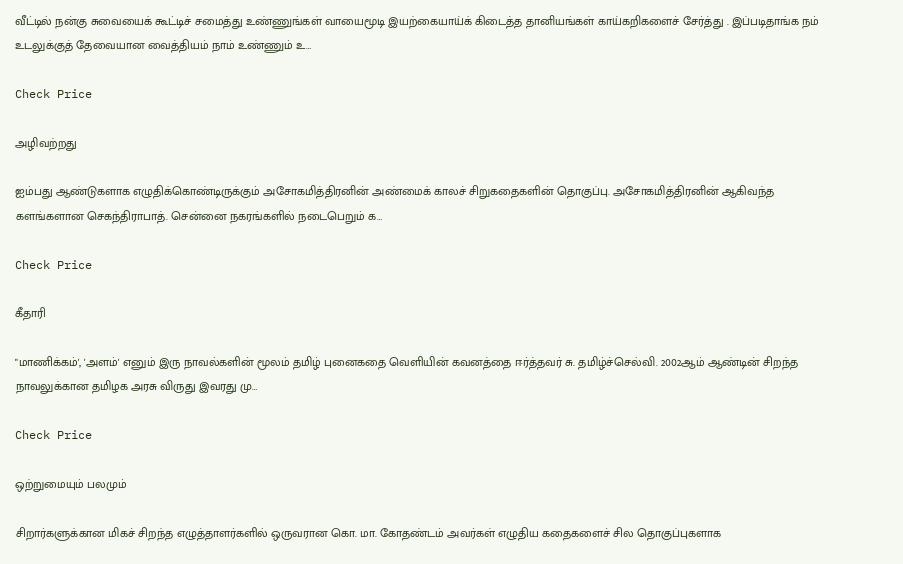வீட்டில் நன்கு சுவையைக் கூட்டிச் சமைத்து உண்ணுங்கள் வாயைமூடி இயற்கையாய்க் கிடைத்த தானியங்கள் காய்கறிகளைச் சேர்த்து . இப்படிதாங்க நம் உடலுக்குத் தேவையான வைத்தியம் நாம் உண்ணும் உ…

Check Price

அழிவற்றது

ஐம்பது ஆண்டுகளாக எழுதிக்கொண்டிருக்கும் அசோகமித்திரனின் அண்மைக் காலச் சிறுகதைகளின் தொகுப்பு. அசோகமித்திரனின் ஆகிவந்த களங்களான செகந்திராபாத். சென்னை நகரங்களில் நடைபெறும் க…

Check Price

கீதாரி

"மாணிக்கம்', 'அளம்' எனும் இரு நாவல்களின் மூலம் தமிழ் புனைகதை வெளியின் கவனத்தை ஈர்த்தவர் சு. தமிழ்ச்செல்வி. 2002ஆம் ஆண்டின் சிறந்த நாவலுக்கான தமிழக அரசு விருது இவரது மு…

Check Price

ஒற்றுமையும் பலமும்

சிறார்களுக்கான மிகச் சிறந்த எழுத்தாளர்களில் ஒருவரான கொ. மா. கோதண்டம் அவர்கள் எழுதிய கதைகளைச் சில தொகுப்புகளாக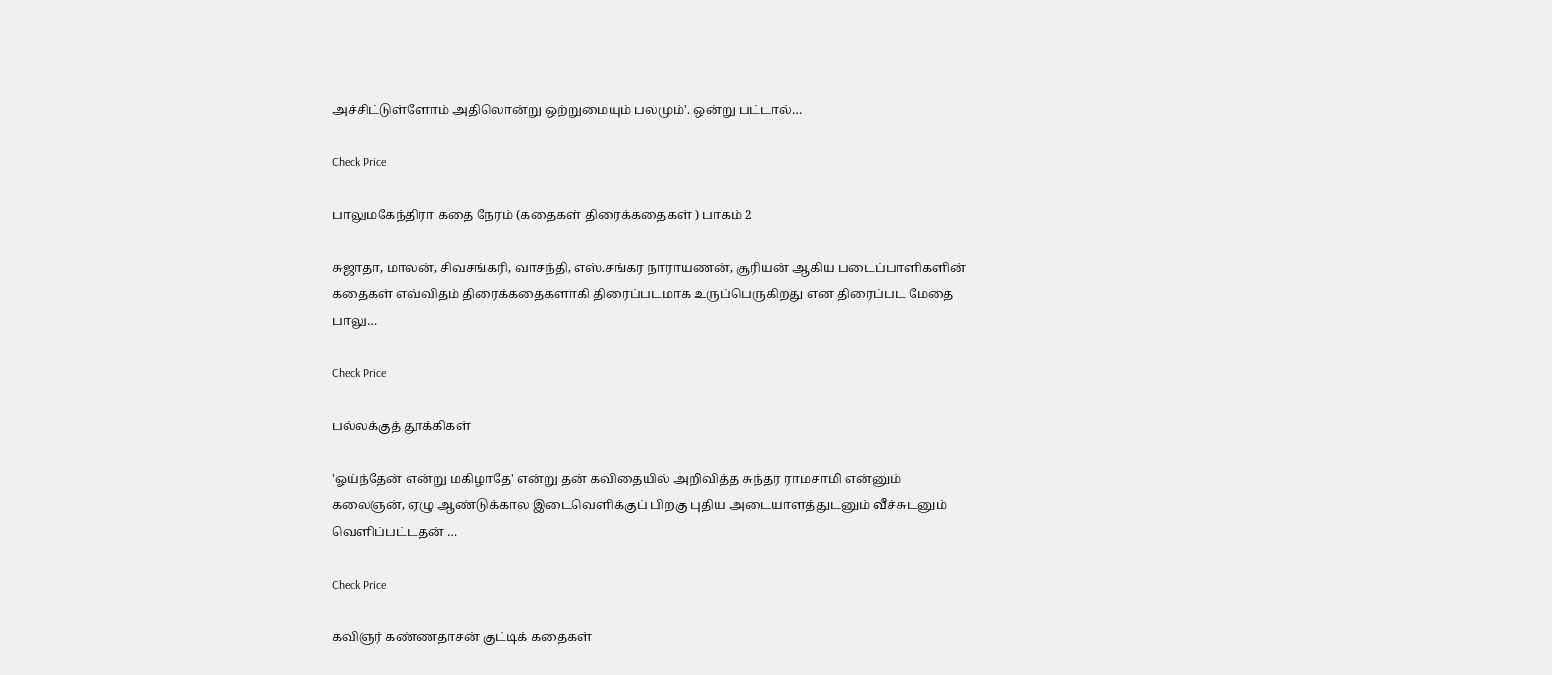அச்சிட்டுள்ளோம் அதிலொன்று ஒற்றுமையும் பலமும்'. ஒன்று பட்டால்…

Check Price

பாலுமகேந்திரா கதை நேரம் (கதைகள் திரைக்கதைகள் ) பாகம் 2

சுஜாதா, மாலன், சிவசங்கரி, வாசந்தி, எஸ்.சங்கர நாராயணன், சூரியன் ஆகிய படைப்பாளிகளின் கதைகள் எவ்விதம் திரைக்கதைகளாகி திரைப்படமாக உருப்பெருகிறது என திரைப்பட மேதை பாலு…

Check Price

பல்லக்குத் தூக்கிகள்

'ஓய்ந்தேன் என்று மகிழாதே' என்று தன் கவிதையில் அறிவித்த சுந்தர ராமசாமி என்னும் கலைஞன், ஏழு ஆண்டுக்கால இடைவெளிக்குப் பிறகு புதிய அடையாளத்துடனும் வீச்சுடனும் வெளிப்பட்டதன் …

Check Price

கவிஞர் கண்ணதாசன் குட்டிக் கதைகள்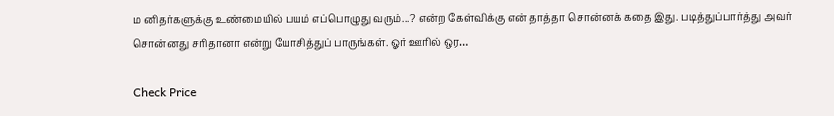ம னிதர்களுக்கு உண்மையில் பயம் எப்பொழுது வரும்...? என்ற கேள்விக்கு என் தாத்தா சொன்னக் கதை இது. படித்துப்பார்த்து அவர் சொன்னது சரிதானா என்று யோசித்துப் பாருங்கள். ஓர் ஊரில் ஒர…

Check Price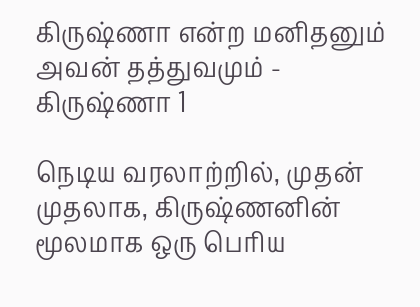கிருஷ்ணா என்ற மனிதனும் அவன் தத்துவமும் - கிருஷ்ணா 1

நெடிய வரலாற்றில், முதன் முதலாக, கிருஷ்ணனின் மூலமாக ஒரு பெரிய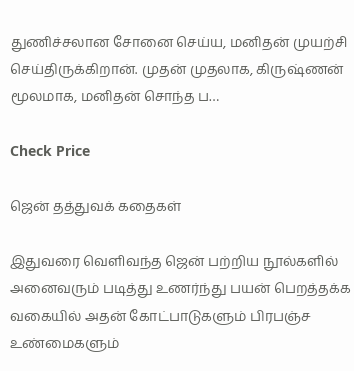துணிச்சலான சோனை செய்ய, மனிதன் முயற்சி செய்திருக்கிறான். முதன் முதலாக, கிருஷ்ணன் மூலமாக, மனிதன் சொந்த ப…

Check Price

ஜென் தத்துவக் கதைகள்

இதுவரை வெளிவந்த ஜென் பற்றிய நூல்களில் அனைவரும் படித்து உணர்ந்து பயன் பெறத்தக்க வகையில் அதன் கோட்பாடுகளும் பிரபஞ்ச உண்மைகளும்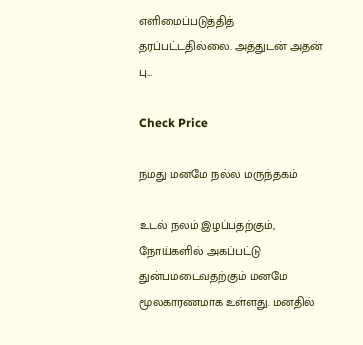எளிமைப்படுத்தித் தரப்பட்டதில்லை. அத்துடன் அதன் பு…

Check Price

நமது மனமே நல்ல மருந்தகம்

உடல் நலம் இழப்பதற்கும், நோய்களில் அகப்பட்டு துன்பமடைவதற்கும் மனமே மூலகாரணமாக உள்ளது. மனதில்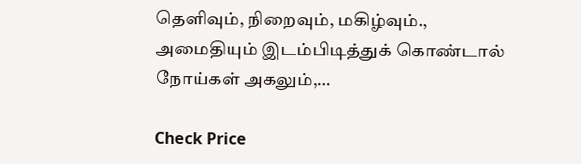தெளிவும், நிறைவும், மகிழ்வும்., அமைதியும் இடம்பிடித்துக் கொண்டால் நோய்கள் அகலும்,…

Check Price